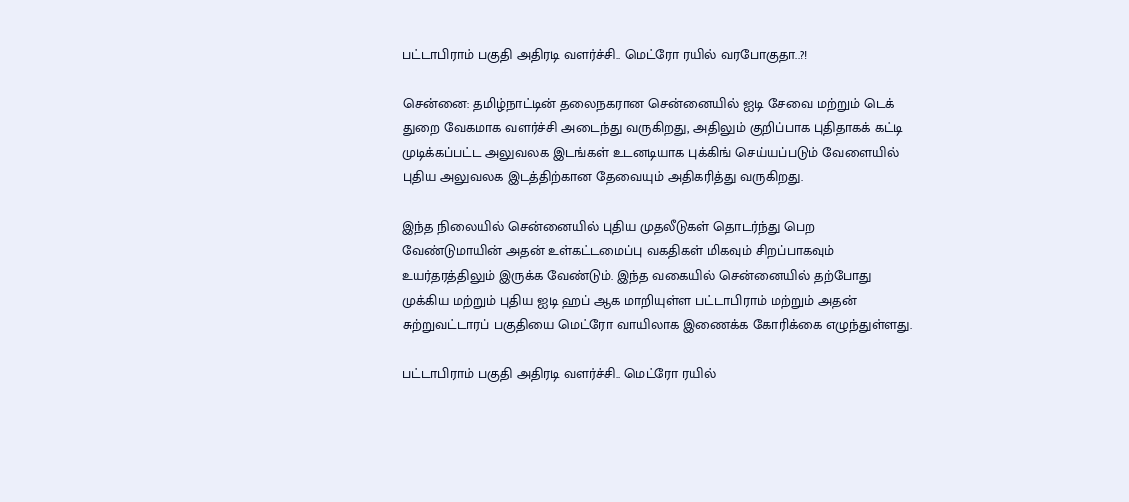பட்டாபிராம் பகுதி அதிரடி வளர்ச்சி.. மெட்ரோ ரயில் வரபோகுதா..?!

சென்னை: தமிழ்நாட்டின் தலைநகரான சென்னையில் ஐடி சேவை மற்றும் டெக் துறை வேகமாக வளர்ச்சி அடைந்து வருகிறது, அதிலும் குறிப்பாக புதிதாகக் கட்டி முடிக்கப்பட்ட அலுவலக இடங்கள் உடனடியாக புக்கிங் செய்யப்படும் வேளையில் புதிய அலுவலக இடத்திற்கான தேவையும் அதிகரித்து வருகிறது.

இந்த நிலையில் சென்னையில் புதிய முதலீடுகள் தொடர்ந்து பெற வேண்டுமாயின் அதன் உள்கட்டமைப்பு வகதிகள் மிகவும் சிறப்பாகவும் உயர்தரத்திலும் இருக்க வேண்டும். இந்த வகையில் சென்னையில் தற்போது முக்கிய மற்றும் புதிய ஐடி ஹப் ஆக மாறியுள்ள பட்டாபிராம் மற்றும் அதன் சுற்றுவட்டாரப் பகுதியை மெட்ரோ வாயிலாக இணைக்க கோரிக்கை எழுந்துள்ளது.

பட்டாபிராம் பகுதி அதிரடி வளர்ச்சி.. மெட்ரோ ரயில்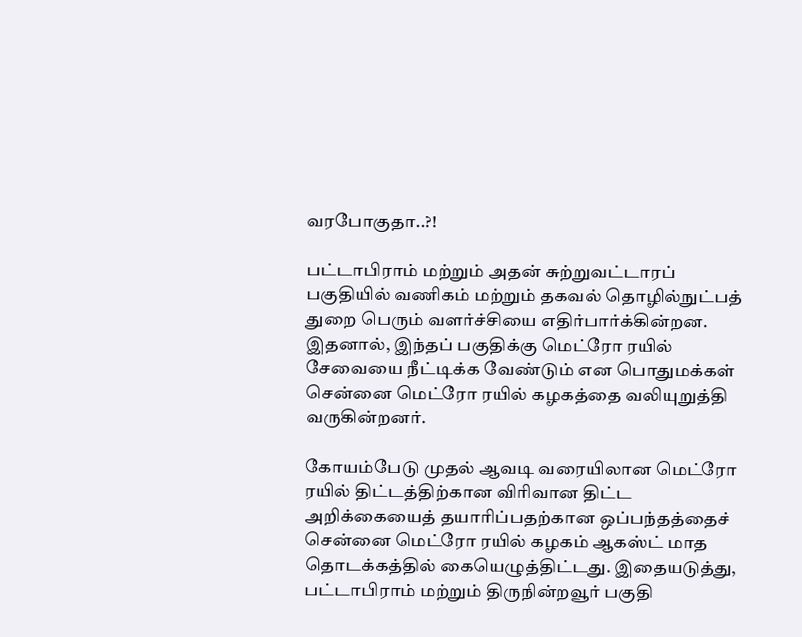வரபோகுதா..?!

பட்டாபிராம் மற்றும் அதன் சுற்றுவட்டாரப் பகுதியில் வணிகம் மற்றும் தகவல் தொழில்நுட்பத் துறை பெரும் வளர்ச்சியை எதிர்பார்க்கின்றன. இதனால், இந்தப் பகுதிக்கு மெட்ரோ ரயில் சேவையை நீட்டிக்க வேண்டும் என பொதுமக்கள் சென்னை மெட்ரோ ரயில் கழகத்தை வலியுறுத்தி வருகின்றனர்.

கோயம்பேடு முதல் ஆவடி வரையிலான மெட்ரோ ரயில் திட்டத்திற்கான விரிவான திட்ட அறிக்கையைத் தயாரிப்பதற்கான ஒப்பந்தத்தைச் சென்னை மெட்ரோ ரயில் கழகம் ஆகஸ்ட் மாத தொடக்கத்தில் கையெழுத்திட்டது. இதையடுத்து, பட்டாபிராம் மற்றும் திருநின்றவூர் பகுதி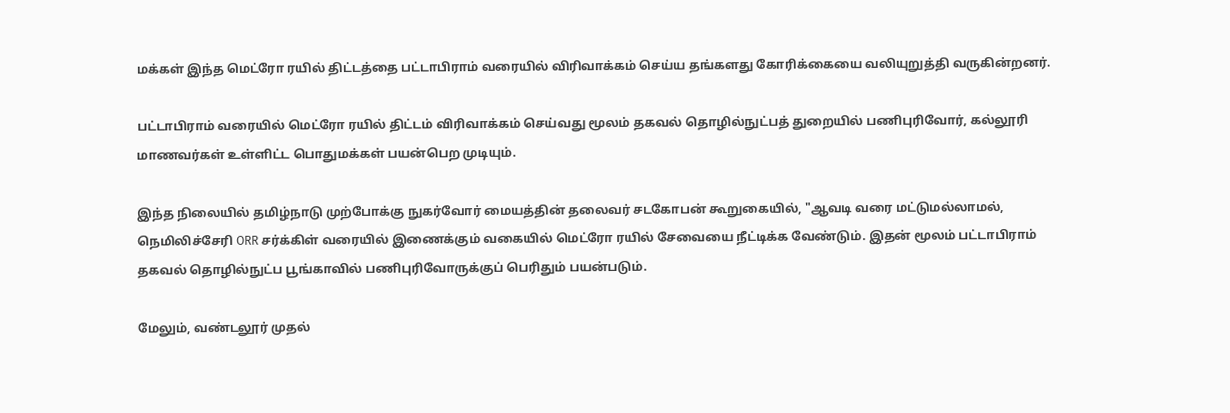மக்கள் இந்த மெட்ரோ ரயில் திட்டத்தை பட்டாபிராம் வரையில் விரிவாக்கம் செய்ய தங்களது கோரிக்கையை வலியுறுத்தி வருகின்றனர்.

பட்டாபிராம் வரையில் மெட்ரோ ரயில் திட்டம் விரிவாக்கம் செய்வது மூலம் தகவல் தொழில்நுட்பத் துறையில் பணிபுரிவோர், கல்லூரி மாணவர்கள் உள்ளிட்ட பொதுமக்கள் பயன்பெற முடியும்.

இந்த நிலையில் தமிழ்நாடு முற்போக்கு நுகர்வோர் மையத்தின் தலைவர் சடகோபன் கூறுகையில், "ஆவடி வரை மட்டுமல்லாமல், நெமிலிச்சேரி ORR சர்க்கிள் வரையில் இணைக்கும் வகையில் மெட்ரோ ரயில் சேவையை நீட்டிக்க வேண்டும். இதன் மூலம் பட்டாபிராம் தகவல் தொழில்நுட்ப பூங்காவில் பணிபுரிவோருக்குப் பெரிதும் பயன்படும்.

மேலும், வண்டலூர் முதல்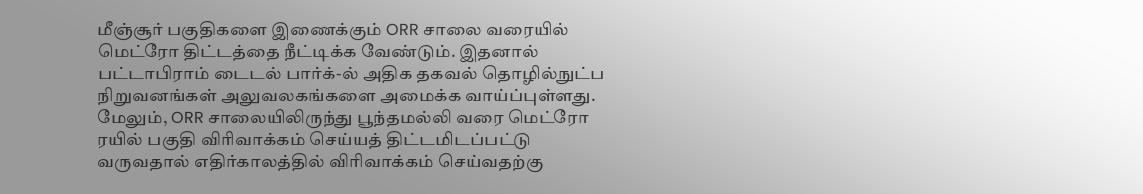மீஞ்சூர் பகுதிகளை இணைக்கும் ORR சாலை வரையில் மெட்ரோ திட்டத்தை நீட்டிக்க வேண்டும். இதனால் பட்டாபிராம் டைடல் பார்க்-ல் அதிக தகவல் தொழில்நுட்ப நிறுவனங்கள் அலுவலகங்களை அமைக்க வாய்ப்புள்ளது. மேலும், ORR சாலையிலிருந்து பூந்தமல்லி வரை மெட்ரோ ரயில் பகுதி விரிவாக்கம் செய்யத் திட்டமிடப்பட்டு வருவதால் எதிர்காலத்தில் விரிவாக்கம் செய்வதற்கு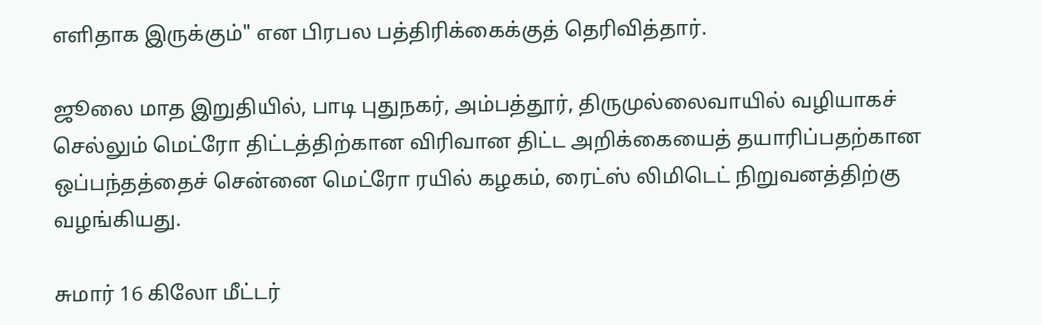எளிதாக இருக்கும்" என பிரபல பத்திரிக்கைக்குத் தெரிவித்தார்.

ஜூலை மாத இறுதியில், பாடி புதுநகர், அம்பத்தூர், திருமுல்லைவாயில் வழியாகச் செல்லும் மெட்ரோ திட்டத்திற்கான விரிவான திட்ட அறிக்கையைத் தயாரிப்பதற்கான ஒப்பந்தத்தைச் சென்னை மெட்ரோ ரயில் கழகம், ரைட்ஸ் லிமிடெட் நிறுவனத்திற்கு வழங்கியது.

சுமார் 16 கிலோ மீட்டர்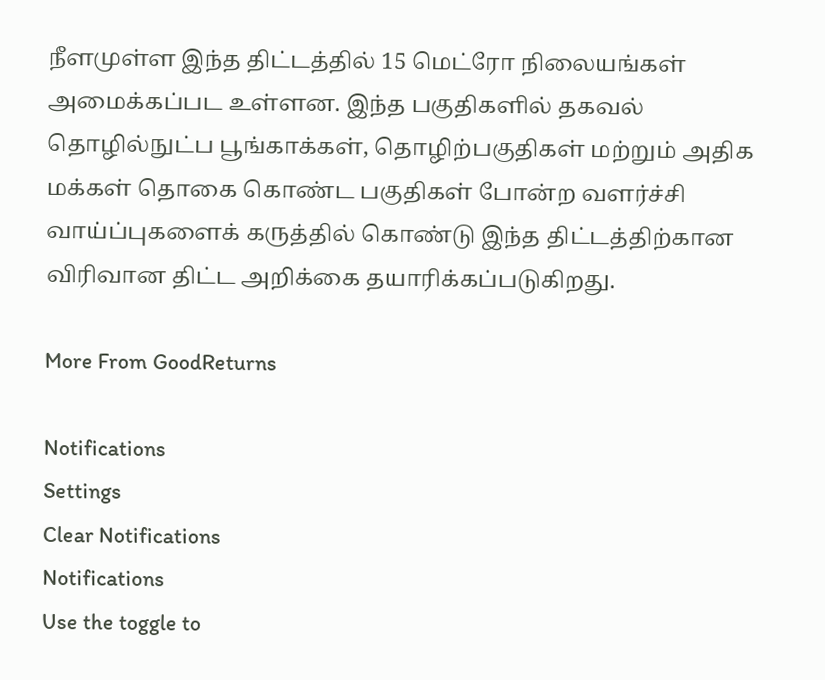நீளமுள்ள இந்த திட்டத்தில் 15 மெட்ரோ நிலையங்கள் அமைக்கப்பட உள்ளன. இந்த பகுதிகளில் தகவல் தொழில்நுட்ப பூங்காக்கள், தொழிற்பகுதிகள் மற்றும் அதிக மக்கள் தொகை கொண்ட பகுதிகள் போன்ற வளர்ச்சி வாய்ப்புகளைக் கருத்தில் கொண்டு இந்த திட்டத்திற்கான விரிவான திட்ட அறிக்கை தயாரிக்கப்படுகிறது.

More From GoodReturns

Notifications
Settings
Clear Notifications
Notifications
Use the toggle to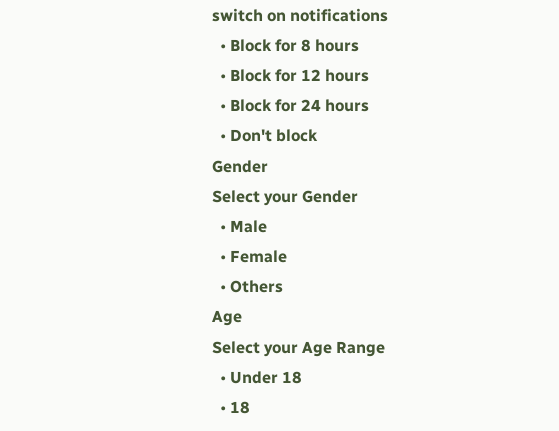switch on notifications
  • Block for 8 hours
  • Block for 12 hours
  • Block for 24 hours
  • Don't block
Gender
Select your Gender
  • Male
  • Female
  • Others
Age
Select your Age Range
  • Under 18
  • 18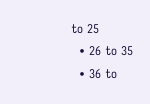to 25
  • 26 to 35
  • 36 to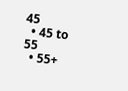45
  • 45 to 55
  • 55+